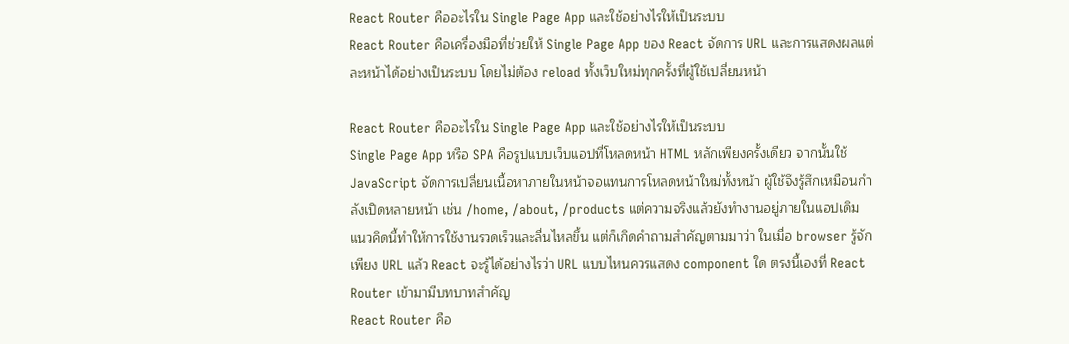React Router คืออะไรใน Single Page App และใช้อย่างไรให้เป็นระบบ
React Router คือเครื่องมือที่ช่วยให้ Single Page App ของ React จัดการ URL และการแสดงผลแต่ละหน้าได้อย่างเป็นระบบ โดยไม่ต้อง reload ทั้งเว็บใหม่ทุกครั้งที่ผู้ใช้เปลี่ยนหน้า

React Router คืออะไรใน Single Page App และใช้อย่างไรให้เป็นระบบ
Single Page App หรือ SPA คือรูปแบบเว็บแอปที่โหลดหน้า HTML หลักเพียงครั้งเดียว จากนั้นใช้ JavaScript จัดการเปลี่ยนเนื้อหาภายในหน้าจอแทนการโหลดหน้าใหม่ทั้งหน้า ผู้ใช้จึงรู้สึกเหมือนกำลังเปิดหลายหน้า เช่น /home, /about, /products แต่ความจริงแล้วยังทำงานอยู่ภายในแอปเดิม
แนวคิดนี้ทำให้การใช้งานรวดเร็วและลื่นไหลขึ้น แต่ก็เกิดคำถามสำคัญตามมาว่า ในเมื่อ browser รู้จักเพียง URL แล้ว React จะรู้ได้อย่างไรว่า URL แบบไหนควรแสดง component ใด ตรงนี้เองที่ React Router เข้ามามีบทบาทสำคัญ
React Router คือ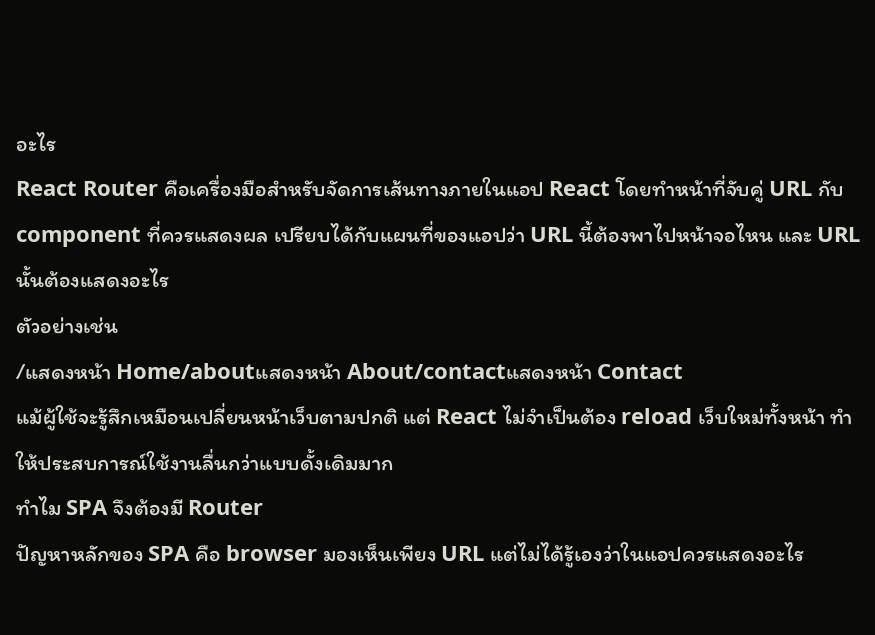อะไร
React Router คือเครื่องมือสำหรับจัดการเส้นทางภายในแอป React โดยทำหน้าที่จับคู่ URL กับ component ที่ควรแสดงผล เปรียบได้กับแผนที่ของแอปว่า URL นี้ต้องพาไปหน้าจอไหน และ URL นั้นต้องแสดงอะไร
ตัวอย่างเช่น
/แสดงหน้า Home/aboutแสดงหน้า About/contactแสดงหน้า Contact
แม้ผู้ใช้จะรู้สึกเหมือนเปลี่ยนหน้าเว็บตามปกติ แต่ React ไม่จำเป็นต้อง reload เว็บใหม่ทั้งหน้า ทำให้ประสบการณ์ใช้งานลื่นกว่าแบบดั้งเดิมมาก
ทำไม SPA จึงต้องมี Router
ปัญหาหลักของ SPA คือ browser มองเห็นเพียง URL แต่ไม่ได้รู้เองว่าในแอปควรแสดงอะไร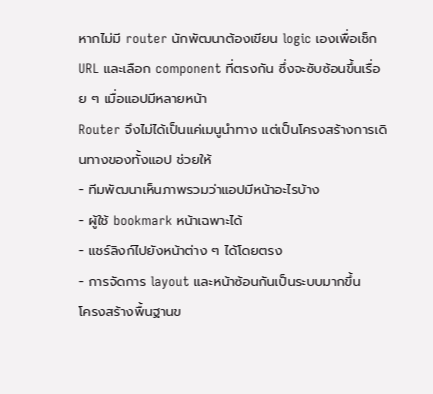หากไม่มี router นักพัฒนาต้องเขียน logic เองเพื่อเช็ก URL และเลือก component ที่ตรงกัน ซึ่งจะซับซ้อนขึ้นเรื่อย ๆ เมื่อแอปมีหลายหน้า
Router จึงไม่ได้เป็นแค่เมนูนำทาง แต่เป็นโครงสร้างการเดินทางของทั้งแอป ช่วยให้
- ทีมพัฒนาเห็นภาพรวมว่าแอปมีหน้าอะไรบ้าง
- ผู้ใช้ bookmark หน้าเฉพาะได้
- แชร์ลิงก์ไปยังหน้าต่าง ๆ ได้โดยตรง
- การจัดการ layout และหน้าซ้อนกันเป็นระบบมากขึ้น
โครงสร้างพื้นฐานข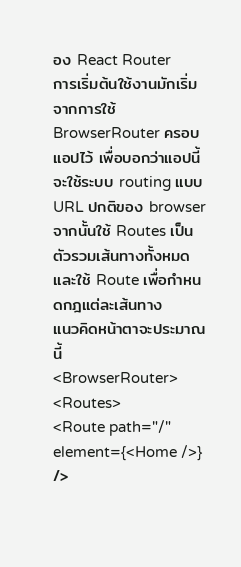อง React Router
การเริ่มต้นใช้งานมักเริ่มจากการใช้ BrowserRouter ครอบแอปไว้ เพื่อบอกว่าแอปนี้จะใช้ระบบ routing แบบ URL ปกติของ browser จากนั้นใช้ Routes เป็นตัวรวมเส้นทางทั้งหมด และใช้ Route เพื่อกำหนดกฎแต่ละเส้นทาง
แนวคิดหน้าตาจะประมาณนี้
<BrowserRouter>
<Routes>
<Route path="/" element={<Home />} />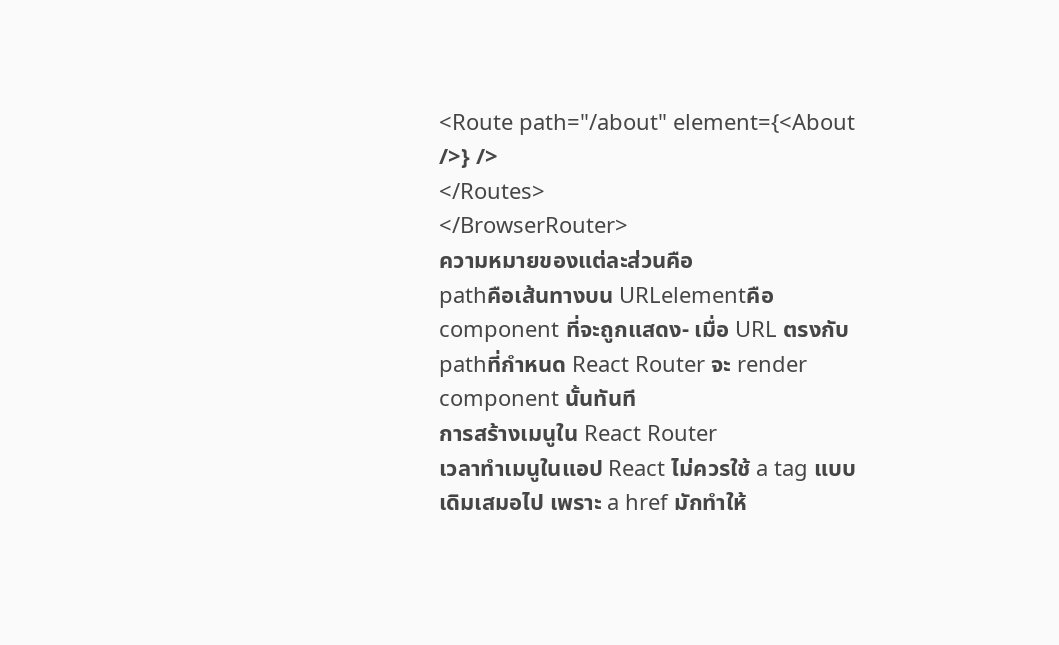<Route path="/about" element={<About />} />
</Routes>
</BrowserRouter>
ความหมายของแต่ละส่วนคือ
pathคือเส้นทางบน URLelementคือ component ที่จะถูกแสดง- เมื่อ URL ตรงกับ
pathที่กำหนด React Router จะ render component นั้นทันที
การสร้างเมนูใน React Router
เวลาทำเมนูในแอป React ไม่ควรใช้ a tag แบบเดิมเสมอไป เพราะ a href มักทำให้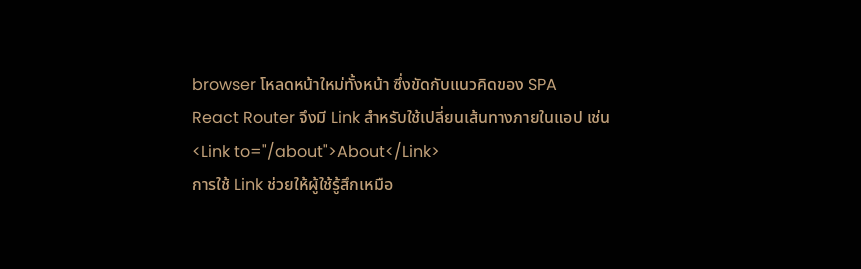browser โหลดหน้าใหม่ทั้งหน้า ซึ่งขัดกับแนวคิดของ SPA
React Router จึงมี Link สำหรับใช้เปลี่ยนเส้นทางภายในแอป เช่น
<Link to="/about">About</Link>
การใช้ Link ช่วยให้ผู้ใช้รู้สึกเหมือ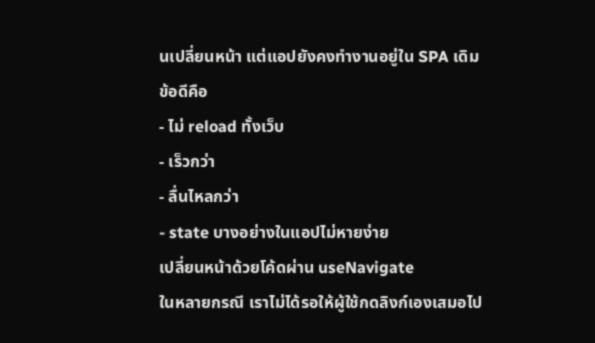นเปลี่ยนหน้า แต่แอปยังคงทำงานอยู่ใน SPA เดิม ข้อดีคือ
- ไม่ reload ทั้งเว็บ
- เร็วกว่า
- ลื่นไหลกว่า
- state บางอย่างในแอปไม่หายง่าย
เปลี่ยนหน้าด้วยโค้ดผ่าน useNavigate
ในหลายกรณี เราไม่ได้รอให้ผู้ใช้กดลิงก์เองเสมอไป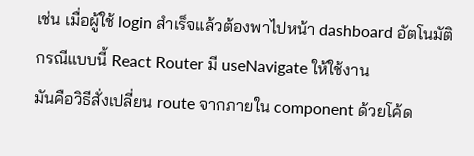เช่น เมื่อผู้ใช้ login สำเร็จแล้วต้องพาไปหน้า dashboard อัตโนมัติ กรณีแบบนี้ React Router มี useNavigate ให้ใช้งาน
มันคือวิธีสั่งเปลี่ยน route จากภายใน component ด้วยโค้ด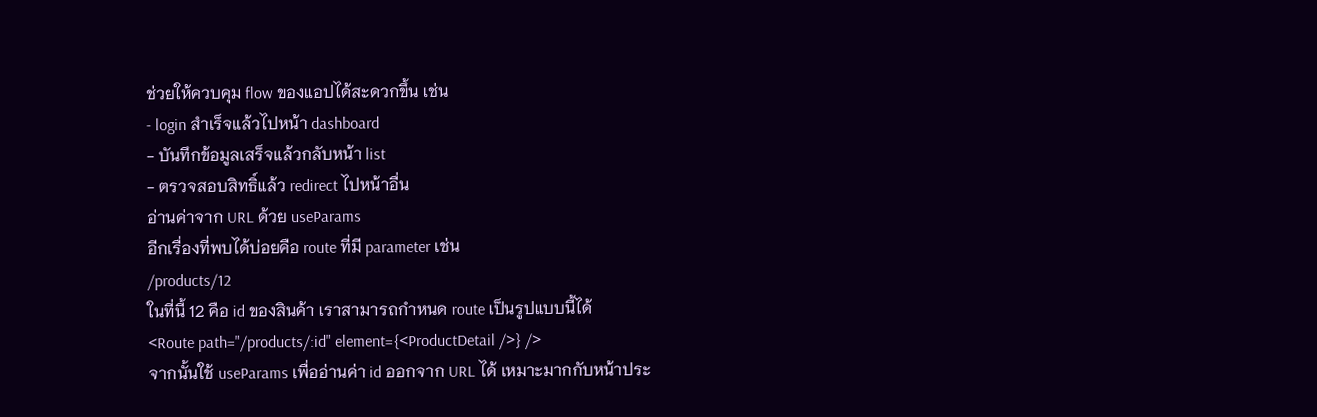ช่วยให้ควบคุม flow ของแอปได้สะดวกขึ้น เช่น
- login สำเร็จแล้วไปหน้า dashboard
- บันทึกข้อมูลเสร็จแล้วกลับหน้า list
- ตรวจสอบสิทธิ์แล้ว redirect ไปหน้าอื่น
อ่านค่าจาก URL ด้วย useParams
อีกเรื่องที่พบได้บ่อยคือ route ที่มี parameter เช่น
/products/12
ในที่นี้ 12 คือ id ของสินค้า เราสามารถกำหนด route เป็นรูปแบบนี้ได้
<Route path="/products/:id" element={<ProductDetail />} />
จากนั้นใช้ useParams เพื่ออ่านค่า id ออกจาก URL ได้ เหมาะมากกับหน้าประ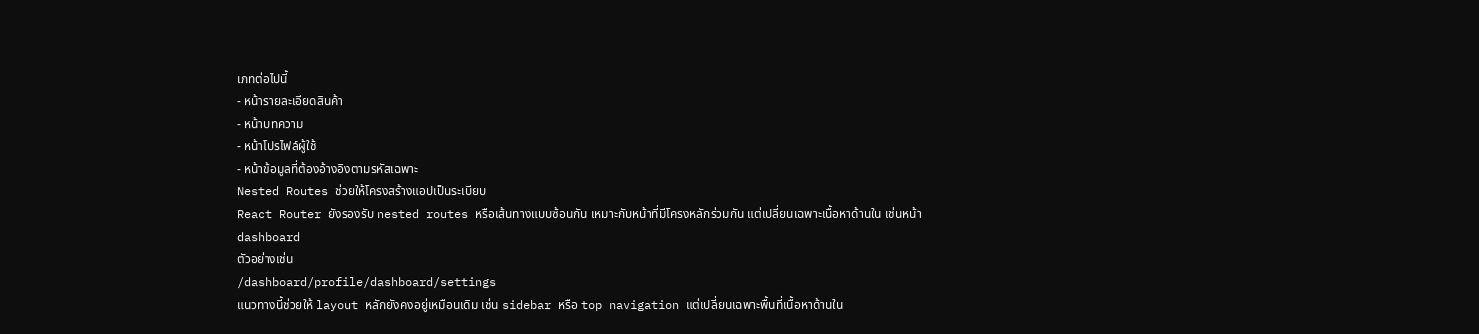เภทต่อไปนี้
- หน้ารายละเอียดสินค้า
- หน้าบทความ
- หน้าโปรไฟล์ผู้ใช้
- หน้าข้อมูลที่ต้องอ้างอิงตามรหัสเฉพาะ
Nested Routes ช่วยให้โครงสร้างแอปเป็นระเบียบ
React Router ยังรองรับ nested routes หรือเส้นทางแบบซ้อนกัน เหมาะกับหน้าที่มีโครงหลักร่วมกัน แต่เปลี่ยนเฉพาะเนื้อหาด้านใน เช่นหน้า dashboard
ตัวอย่างเช่น
/dashboard/profile/dashboard/settings
แนวทางนี้ช่วยให้ layout หลักยังคงอยู่เหมือนเดิม เช่น sidebar หรือ top navigation แต่เปลี่ยนเฉพาะพื้นที่เนื้อหาด้านใน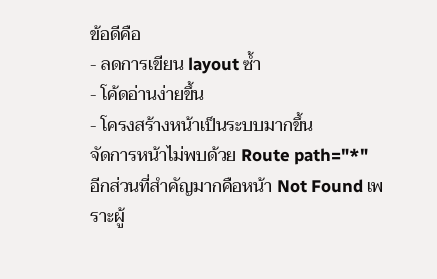ข้อดีคือ
- ลดการเขียน layout ซ้ำ
- โค้ดอ่านง่ายขึ้น
- โครงสร้างหน้าเป็นระบบมากขึ้น
จัดการหน้าไม่พบด้วย Route path="*"
อีกส่วนที่สำคัญมากคือหน้า Not Found เพราะผู้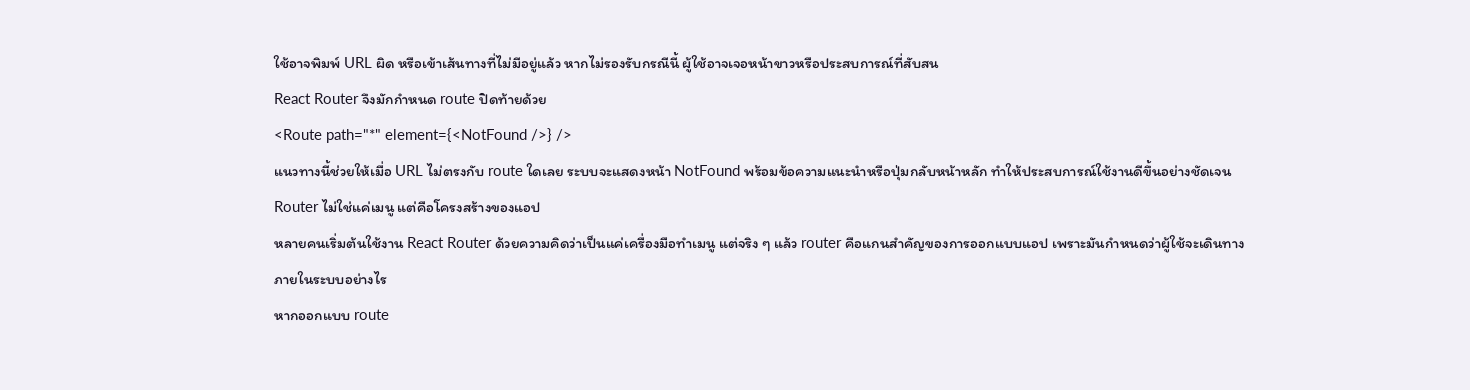ใช้อาจพิมพ์ URL ผิด หรือเข้าเส้นทางที่ไม่มีอยู่แล้ว หากไม่รองรับกรณีนี้ ผู้ใช้อาจเจอหน้าขาวหรือประสบการณ์ที่สับสน
React Router จึงมักกำหนด route ปิดท้ายด้วย
<Route path="*" element={<NotFound />} />
แนวทางนี้ช่วยให้เมื่อ URL ไม่ตรงกับ route ใดเลย ระบบจะแสดงหน้า NotFound พร้อมข้อความแนะนำหรือปุ่มกลับหน้าหลัก ทำให้ประสบการณ์ใช้งานดีขึ้นอย่างชัดเจน
Router ไม่ใช่แค่เมนู แต่คือโครงสร้างของแอป
หลายคนเริ่มต้นใช้งาน React Router ด้วยความคิดว่าเป็นแค่เครื่องมือทำเมนู แต่จริง ๆ แล้ว router คือแกนสำคัญของการออกแบบแอป เพราะมันกำหนดว่าผู้ใช้จะเดินทางภายในระบบอย่างไร
หากออกแบบ route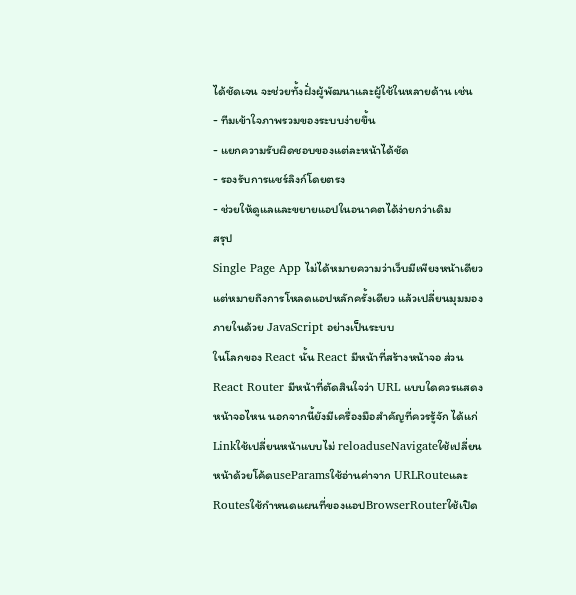ได้ชัดเจน จะช่วยทั้งฝั่งผู้พัฒนาและผู้ใช้ในหลายด้าน เช่น
- ทีมเข้าใจภาพรวมของระบบง่ายขึ้น
- แยกความรับผิดชอบของแต่ละหน้าได้ชัด
- รองรับการแชร์ลิงก์โดยตรง
- ช่วยให้ดูแลและขยายแอปในอนาคตได้ง่ายกว่าเดิม
สรุป
Single Page App ไม่ได้หมายความว่าเว็บมีเพียงหน้าเดียว แต่หมายถึงการโหลดแอปหลักครั้งเดียว แล้วเปลี่ยนมุมมองภายในด้วย JavaScript อย่างเป็นระบบ
ในโลกของ React นั้น React มีหน้าที่สร้างหน้าจอ ส่วน React Router มีหน้าที่ตัดสินใจว่า URL แบบใดควรแสดงหน้าจอไหน นอกจากนี้ยังมีเครื่องมือสำคัญที่ควรรู้จัก ได้แก่
Linkใช้เปลี่ยนหน้าแบบไม่ reloaduseNavigateใช้เปลี่ยนหน้าด้วยโค้ดuseParamsใช้อ่านค่าจาก URLRouteและRoutesใช้กำหนดแผนที่ของแอปBrowserRouterใช้เปิด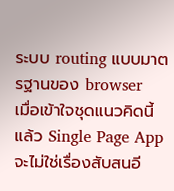ระบบ routing แบบมาตรฐานของ browser
เมื่อเข้าใจชุดแนวคิดนี้แล้ว Single Page App จะไม่ใช่เรื่องสับสนอี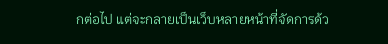กต่อไป แต่จะกลายเป็นเว็บหลายหน้าที่จัดการด้ว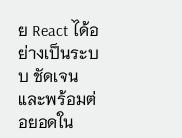ย React ได้อย่างเป็นระบบ ชัดเจน และพร้อมต่อยอดใน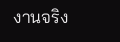งานจริง